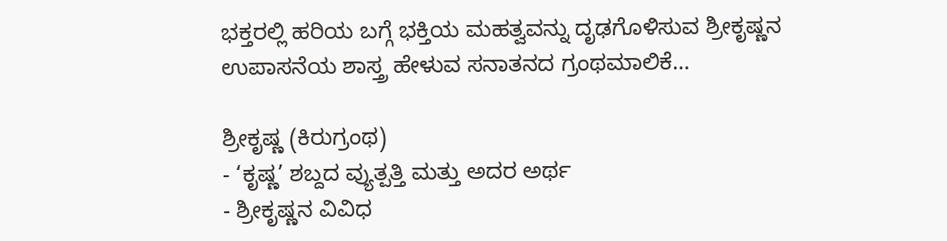ಭಕ್ತರಲ್ಲಿ ಹರಿಯ ಬಗ್ಗೆ ಭಕ್ತಿಯ ಮಹತ್ವವನ್ನು ದೃಢಗೊಳಿಸುವ ಶ್ರೀಕೃಷ್ಣನ ಉಪಾಸನೆಯ ಶಾಸ್ತ್ರ ಹೇಳುವ ಸನಾತನದ ಗ್ರಂಥಮಾಲಿಕೆ…

ಶ್ರೀಕೃಷ್ಣ (ಕಿರುಗ್ರಂಥ)
- ‘ಕೃಷ್ಣ’ ಶಬ್ದದ ವ್ಯುತ್ಪತ್ತಿ ಮತ್ತು ಅದರ ಅರ್ಥ
- ಶ್ರೀಕೃಷ್ಣನ ವಿವಿಧ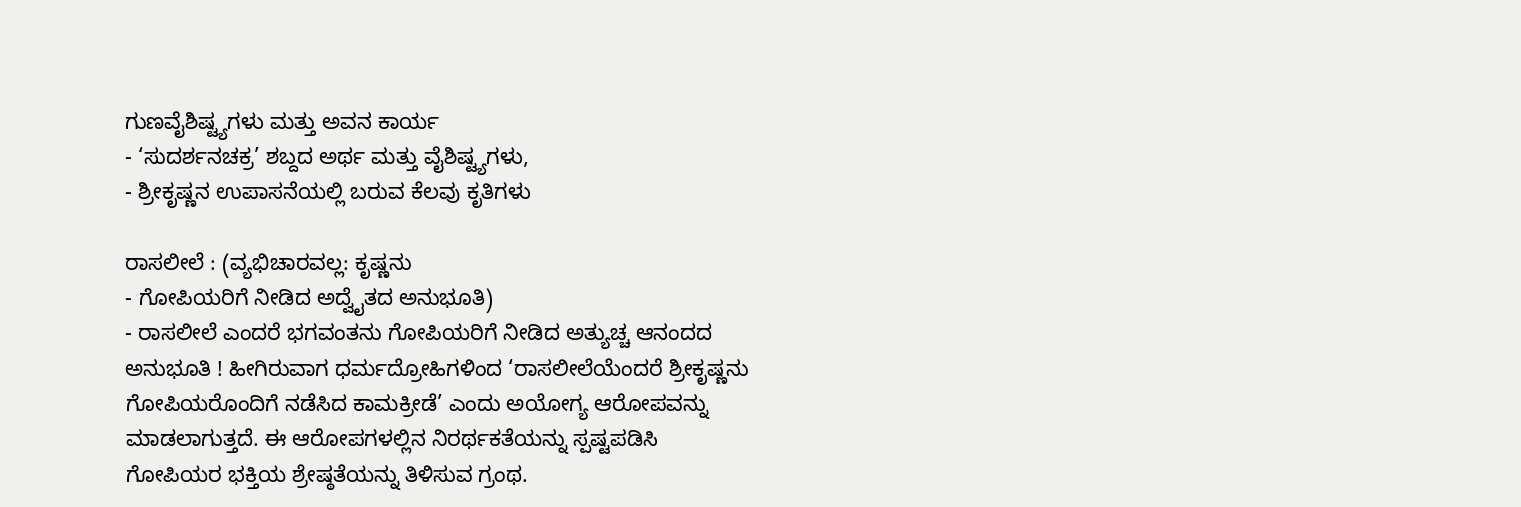ಗುಣವೈಶಿಷ್ಟ್ಯಗಳು ಮತ್ತು ಅವನ ಕಾರ್ಯ
- ‘ಸುದರ್ಶನಚಕ್ರ’ ಶಬ್ದದ ಅರ್ಥ ಮತ್ತು ವೈಶಿಷ್ಟ್ಯಗಳು,
- ಶ್ರೀಕೃಷ್ಣನ ಉಪಾಸನೆಯಲ್ಲಿ ಬರುವ ಕೆಲವು ಕೃತಿಗಳು

ರಾಸಲೀಲೆ : (ವ್ಯಭಿಚಾರವಲ್ಲ: ಕೃಷ್ಣನು
- ಗೋಪಿಯರಿಗೆ ನೀಡಿದ ಅದ್ವೈತದ ಅನುಭೂತಿ)
- ರಾಸಲೀಲೆ ಎಂದರೆ ಭಗವಂತನು ಗೋಪಿಯರಿಗೆ ನೀಡಿದ ಅತ್ಯುಚ್ಚ ಆನಂದದ ಅನುಭೂತಿ ! ಹೀಗಿರುವಾಗ ಧರ್ಮದ್ರೋಹಿಗಳಿಂದ ‘ರಾಸಲೀಲೆಯೆಂದರೆ ಶ್ರೀಕೃಷ್ಣನು ಗೋಪಿಯರೊಂದಿಗೆ ನಡೆಸಿದ ಕಾಮಕ್ರೀಡೆ’ ಎಂದು ಅಯೋಗ್ಯ ಆರೋಪವನ್ನು ಮಾಡಲಾಗುತ್ತದೆ. ಈ ಆರೋಪಗಳಲ್ಲಿನ ನಿರರ್ಥಕತೆಯನ್ನು ಸ್ಪಷ್ಟಪಡಿಸಿ ಗೋಪಿಯರ ಭಕ್ತಿಯ ಶ್ರೇಷ್ಠತೆಯನ್ನು ತಿಳಿಸುವ ಗ್ರಂಥ.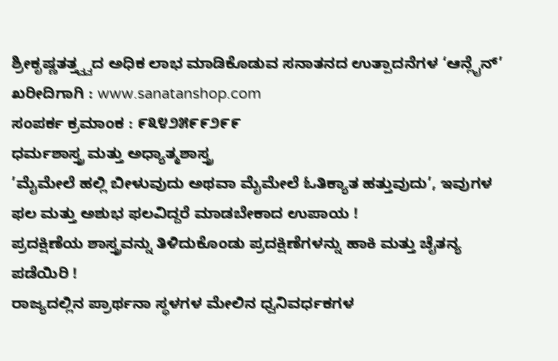ಶ್ರೀಕೃಷ್ಣತತ್ತ್ವ್ವದ ಅಧಿಕ ಲಾಭ ಮಾಡಿಕೊಡುವ ಸನಾತನದ ಉತ್ಪಾದನೆಗಳ ‘ಆನ್ಲೈನ್’ ಖರೀದಿಗಾಗಿ : www.sanatanshop.com
ಸಂಪರ್ಕ ಕ್ರಮಾಂಕ : ೯೩೪೨೫೯೯೨೯೯
ಧರ್ಮಶಾಸ್ತ್ರ ಮತ್ತು ಅಧ್ಯಾತ್ಮಶಾಸ್ತ್ರ
’ಮೈಮೇಲೆ ಹಲ್ಲಿ ಬೀಳುವುದು ಅಥವಾ ಮೈಮೇಲೆ ಓತಿಕ್ಯಾತ ಹತ್ತುವುದು’, ಇವುಗಳ ಫಲ ಮತ್ತು ಅಶುಭ ಫಲವಿದ್ದರೆ ಮಾಡಬೇಕಾದ ಉಪಾಯ !
ಪ್ರದಕ್ಷಿಣೆಯ ಶಾಸ್ತ್ರವನ್ನು ತಿಳಿದುಕೊಂಡು ಪ್ರದಕ್ಷಿಣೆಗಳನ್ನು ಹಾಕಿ ಮತ್ತು ಚೈತನ್ಯ ಪಡೆಯಿರಿ !
ರಾಜ್ಯದಲ್ಲಿನ ಪ್ರಾರ್ಥನಾ ಸ್ಥಳಗಳ ಮೇಲಿನ ಧ್ವನಿವರ್ಧಕಗಳ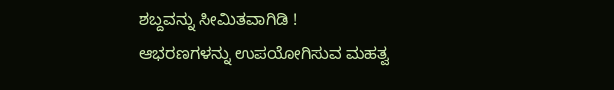ಶಬ್ದವನ್ನು ಸೀಮಿತವಾಗಿಡಿ !
ಆಭರಣಗಳನ್ನು ಉಪಯೋಗಿಸುವ ಮಹತ್ವ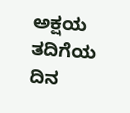ಅಕ್ಷಯ ತದಿಗೆಯ ದಿನ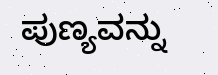ಪುಣ್ಯವನ್ನು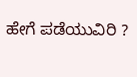ಹೇಗೆ ಪಡೆಯುವಿರಿ ?